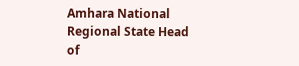Amhara National Regional State Head of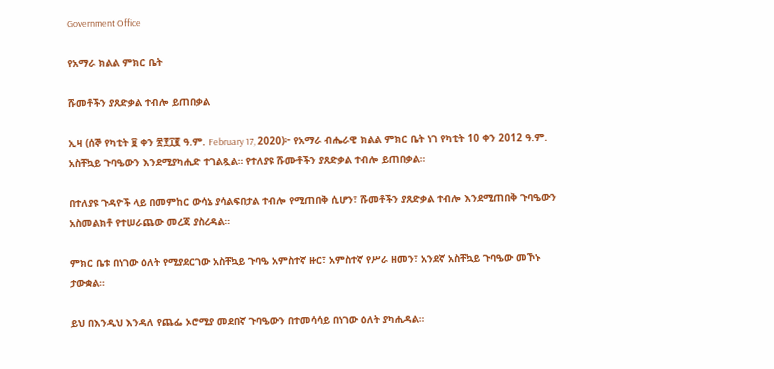Government Office

የአማራ ክልል ምክር ቤት

ሹመቶችን ያጸድቃል ተብሎ ይጠበቃል

ኢዛ (ሰኞ የካቲት ፱ ቀን ፳፻፲፪ ዓ.ም. February 17, 2020)፦ የአማራ ብሔራዊ ክልል ምክር ቤት ነገ የካቲት 10 ቀን 2012 ዓ.ም. አስቸኳይ ጉባዔውን እንደሚያካሒድ ተገልጿል። የተለያዩ ሹሙቶችን ያጸድቃል ተብሎ ይጠበቃል።

በተለያዩ ጉዳዮች ላይ በመምከር ውሳኔ ያሳልፍበታል ተብሎ የሚጠበቅ ሲሆን፣ ሹመቶችን ያጸድቃል ተብሎ እንደሚጠበቅ ጉባዔውን አስመልክቶ የተሠራጨው መረጃ ያስረዳል።

ምክር ቤቱ በነገው ዕለት የሚያደርገው አስቸኳይ ጉባዔ አምስተኛ ዙር፣ አምስተኛ የሥራ ዘመን፣ አንደኛ አስቸኳይ ጉባዔው መኾኑ ታውቋል።

ይህ በእንዲህ እንዳለ የጨፌ ኦሮሚያ መደበኛ ጉባዔውን በተመሳሳይ በነገው ዕለት ያካሒዳል።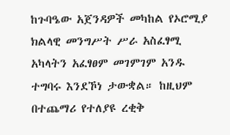ከጉባዔው አጀንዳዎች መካከል የኦሮሚያ ክልላዊ መንግሥት ሥራ አስፈፃሚ አካላትን አፈፃፀም መገምገም አንዱ ተግባሩ እንደኾነ ታውቋል። ከዚህም በተጨማሪ የተለያዩ ረቂቅ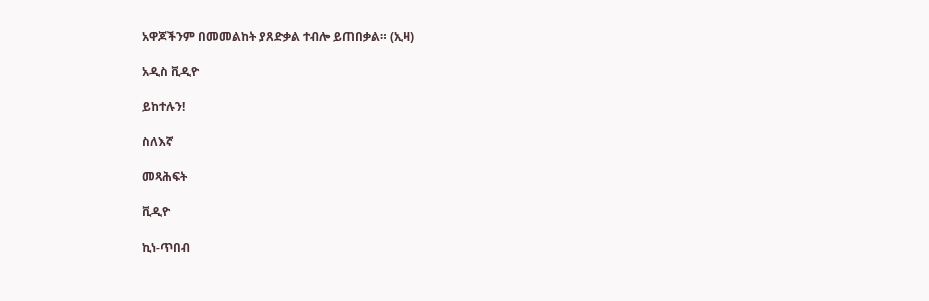አዋጆችንም በመመልከት ያጸድቃል ተብሎ ይጠበቃል። (ኢዛ)

አዲስ ቪዲዮ

ይከተሉን!

ስለእኛ

መጻሕፍት

ቪዲዮ

ኪነ-ጥበብ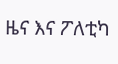ዜና እና ፖለቲካ